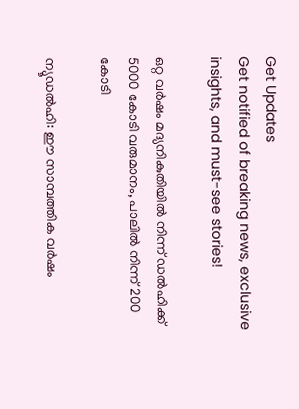Get Updates
Get notified of breaking news, exclusive insights, and must-see stories!

ഒറ്റ വര്‍ഷം മദ്യനികുതിയില്‍ നിന്ന് ഡല്‍ഹിക്ക് 5000 കോടി വരുമാനം, പാലില്‍ നിന്ന് 200 കോടി

ന്യൂഡല്‍ഹി: ഈ സാമ്പത്തിക വര്‍ഷം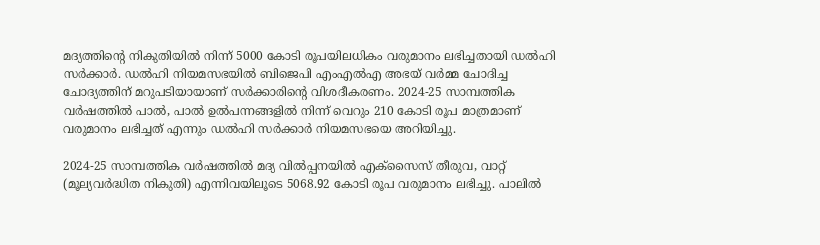മദ്യത്തിന്റെ നികുതിയില്‍ നിന്ന് 5000 കോടി രൂപയിലധികം വരുമാനം ലഭിച്ചതായി ഡല്‍ഹി സര്‍ക്കാര്‍. ഡല്‍ഹി നിയമസഭയില്‍ ബിജെപി എംഎല്‍എ അഭയ് വര്‍മ്മ ചോദിച്ച ചോദ്യത്തിന് മറുപടിയായാണ് സര്‍ക്കാരിന്റെ വിശദീകരണം. 2024-25 സാമ്പത്തിക വര്‍ഷത്തില്‍ പാല്‍, പാല്‍ ഉല്‍പന്നങ്ങളില്‍ നിന്ന് വെറും 210 കോടി രൂപ മാത്രമാണ് വരുമാനം ലഭിച്ചത് എന്നും ഡല്‍ഹി സര്‍ക്കാര്‍ നിയമസഭയെ അറിയിച്ചു.

2024-25 സാമ്പത്തിക വര്‍ഷത്തില്‍ മദ്യ വില്‍പ്പനയില്‍ എക്‌സൈസ് തീരുവ, വാറ്റ് (മൂല്യവര്‍ദ്ധിത നികുതി) എന്നിവയിലൂടെ 5068.92 കോടി രൂപ വരുമാനം ലഭിച്ചു. പാലില്‍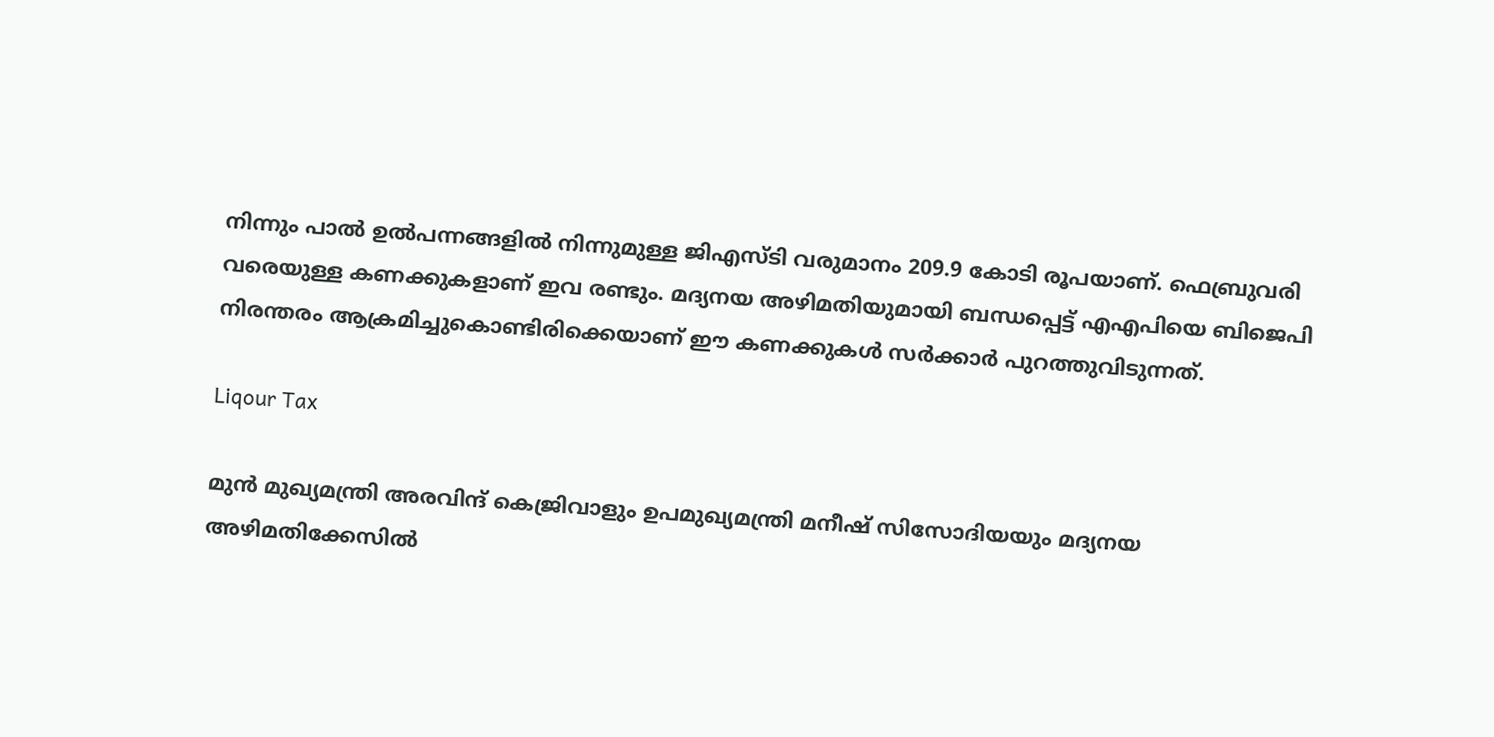നിന്നും പാല്‍ ഉല്‍പന്നങ്ങളില്‍ നിന്നുമുള്ള ജിഎസ്ടി വരുമാനം 209.9 കോടി രൂപയാണ്. ഫെബ്രുവരി വരെയുള്ള കണക്കുകളാണ് ഇവ രണ്ടും. മദ്യനയ അഴിമതിയുമായി ബന്ധപ്പെട്ട് എഎപിയെ ബിജെപി നിരന്തരം ആക്രമിച്ചുകൊണ്ടിരിക്കെയാണ് ഈ കണക്കുകള്‍ സര്‍ക്കാര്‍ പുറത്തുവിടുന്നത്.

Liqour Tax

മുന്‍ മുഖ്യമന്ത്രി അരവിന്ദ് കെജ്രിവാളും ഉപമുഖ്യമന്ത്രി മനീഷ് സിസോദിയയും മദ്യനയ അഴിമതിക്കേസില്‍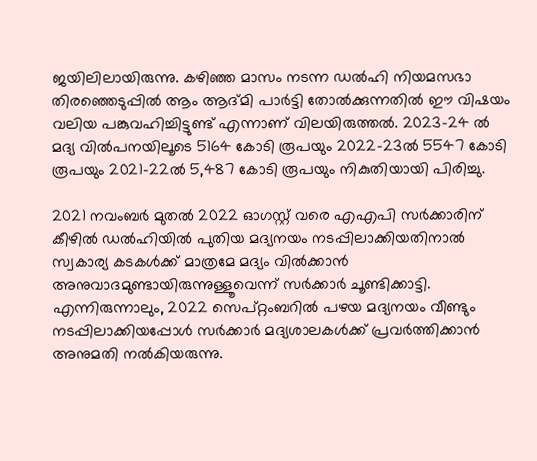ജയിലിലായിരുന്നു. കഴിഞ്ഞ മാസം നടന്ന ഡല്‍ഹി നിയമസഭാ തിരഞ്ഞെടുപ്പില്‍ ആം ആദ്മി പാര്‍ട്ടി തോല്‍ക്കുന്നതില്‍ ഈ വിഷയം വലിയ പങ്കുവഹിച്ചിട്ടുണ്ട് എന്നാണ് വിലയിരുത്തല്‍. 2023-24 ല്‍ മദ്യ വില്‍പനയിലൂടെ 5164 കോടി രൂപയും 2022-23ല്‍ 5547 കോടി രൂപയും 2021-22ല്‍ 5,487 കോടി രൂപയും നികുതിയായി പിരിച്ചു.

2021 നവംബര്‍ മുതല്‍ 2022 ഓഗസ്റ്റ് വരെ എഎപി സര്‍ക്കാരിന് കീഴില്‍ ഡല്‍ഹിയില്‍ പുതിയ മദ്യനയം നടപ്പിലാക്കിയതിനാല്‍ സ്വകാര്യ കടകള്‍ക്ക് മാത്രമേ മദ്യം വില്‍ക്കാന്‍ അനുവാദമുണ്ടായിരുന്നുള്ളൂവെന്ന് സര്‍ക്കാര്‍ ചൂണ്ടിക്കാട്ടി. എന്നിരുന്നാലും, 2022 സെപ്റ്റംബറില്‍ പഴയ മദ്യനയം വീണ്ടും നടപ്പിലാക്കിയപ്പോള്‍ സര്‍ക്കാര്‍ മദ്യശാലകള്‍ക്ക് പ്രവര്‍ത്തിക്കാന്‍ അനുമതി നല്‍കിയരുന്നു.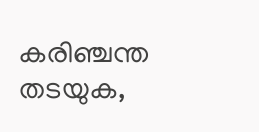കരിഞ്ചന്ത തടയുക,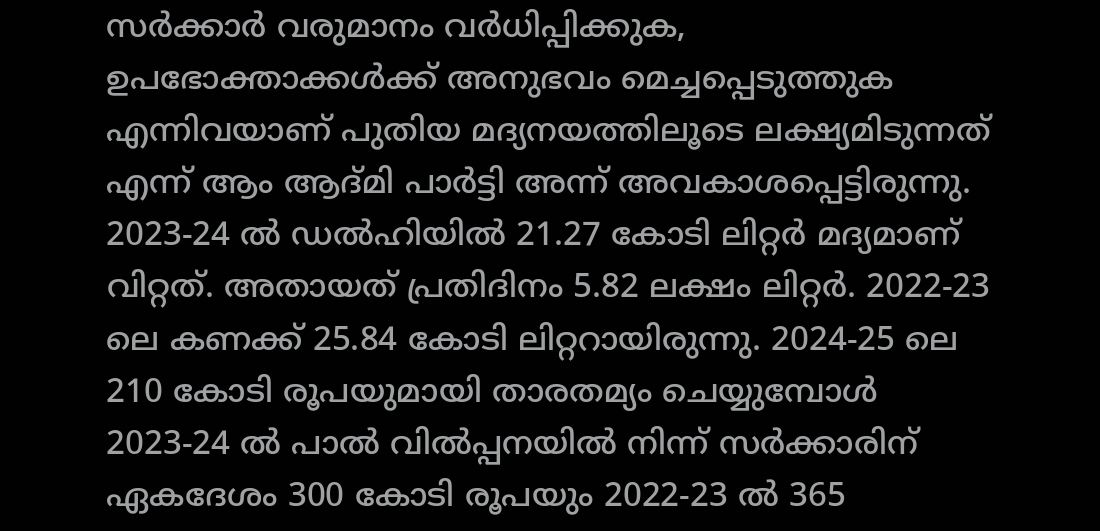സര്‍ക്കാര്‍ വരുമാനം വര്‍ധിപ്പിക്കുക, ഉപഭോക്താക്കള്‍ക്ക് അനുഭവം മെച്ചപ്പെടുത്തുക എന്നിവയാണ് പുതിയ മദ്യനയത്തിലൂടെ ലക്ഷ്യമിടുന്നത് എന്ന് ആം ആദ്മി പാര്‍ട്ടി അന്ന് അവകാശപ്പെട്ടിരുന്നു. 2023-24 ല്‍ ഡല്‍ഹിയില്‍ 21.27 കോടി ലിറ്റര്‍ മദ്യമാണ് വിറ്റത്. അതായത് പ്രതിദിനം 5.82 ലക്ഷം ലിറ്റര്‍. 2022-23 ലെ കണക്ക് 25.84 കോടി ലിറ്ററായിരുന്നു. 2024-25 ലെ 210 കോടി രൂപയുമായി താരതമ്യം ചെയ്യുമ്പോള്‍ 2023-24 ല്‍ പാല്‍ വില്‍പ്പനയില്‍ നിന്ന് സര്‍ക്കാരിന് ഏകദേശം 300 കോടി രൂപയും 2022-23 ല്‍ 365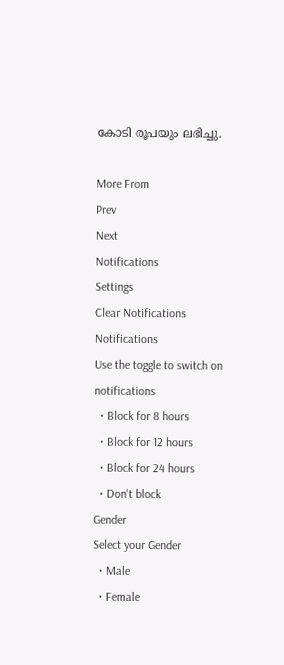കോടി രൂപയും ലഭിച്ചു.

More From
Prev
Next
Notifications
Settings
Clear Notifications
Notifications
Use the toggle to switch on notifications
  • Block for 8 hours
  • Block for 12 hours
  • Block for 24 hours
  • Don't block
Gender
Select your Gender
  • Male
  • Female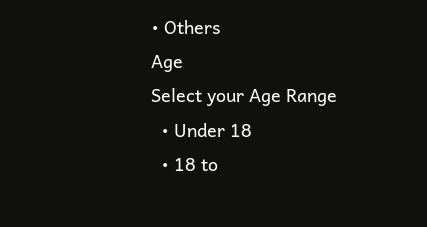• Others
Age
Select your Age Range
  • Under 18
  • 18 to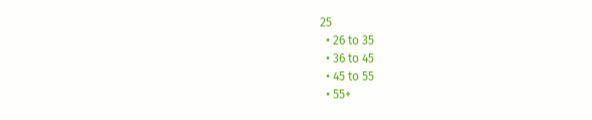25
  • 26 to 35
  • 36 to 45
  • 45 to 55
  • 55+